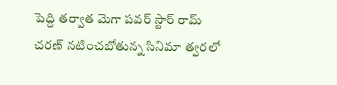పెద్ది తర్వాత మెగా పవర్ స్టార్ రామ్ చరణ్ నటించబోతున్న సినిమా త్వరలో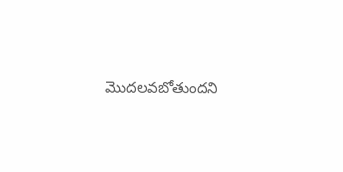మొదలవబోతుందని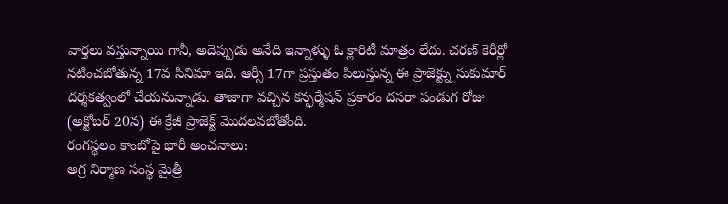వార్తలు వస్తున్నాయి గానీ, అదెప్పుడు అనేది ఇన్నాళ్ళు ఓ క్లారిటీ మాత్రం లేదు. చరణ్ కెరీర్లో నటించబోతున్న 17వ సినిమా ఇది. ఆర్సీ 17గా ప్రస్తుతం పిలుస్తున్న ఈ ప్రాజెక్ట్ను సుకుమార్ దర్శకత్వంలో చేయనున్నాడు. తాజాగా వచ్చిన కన్ఫర్మేషన్ ప్రకారం దసరా పండుగ రోజు (అక్టోబర్ 20న) ఈ క్రేజీ ప్రాజెక్ట్ మొదలవబోతోంది.
రంగస్థలం కాంబోపై భారీ అంచనాలు:
అగ్ర నిర్మాణ సంస్థ మైత్రీ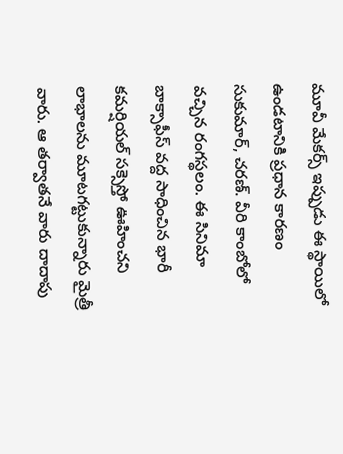మూవీ మేకర్స్ ఇప్పుడు ఈ స్థాయిలో ఉండటానికి ప్రధాన కారణం సుకుమార్, చరణ్. వీరి కాంబోలో వచ్చిన రంగస్థలం. ఈ సినిమా బాక్సాఫీస్ వద్ద సాధించిన భారీ కమర్షియల్ సక్సెస్తో ఊహించని లాభాలను మూటగట్టుకున్నారు మైత్రీ వారు. ఆ తర్వాతనే వారు దాదాపు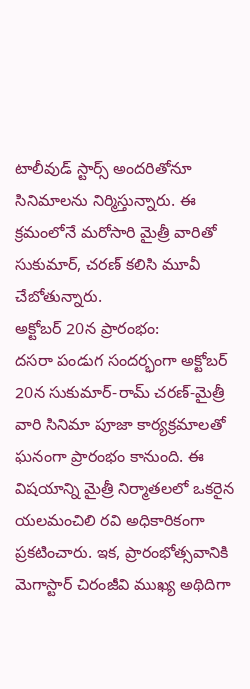టాలీవుడ్ స్టార్స్ అందరితోనూ సినిమాలను నిర్మిస్తున్నారు. ఈ క్రమంలోనే మరోసారి మైత్రీ వారితో సుకుమార్, చరణ్ కలిసి మూవీ చేబోతున్నారు.
అక్టోబర్ 20న ప్రారంభం:
దసరా పండుగ సందర్భంగా అక్టోబర్ 20న సుకుమార్-రామ్ చరణ్-మైత్రీ వారి సినిమా పూజా కార్యక్రమాలతో ఘనంగా ప్రారంభం కానుంది. ఈ విషయాన్ని మైత్రీ నిర్మాతలలో ఒకరైన యలమంచిలి రవి అధికారికంగా ప్రకటించారు. ఇక, ప్రారంభోత్సవానికి మెగాస్టార్ చిరంజీవి ముఖ్య అథిదిగా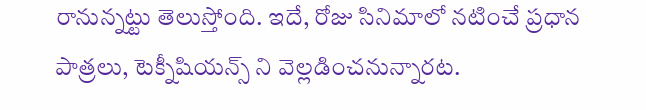రానున్నట్టు తెలుస్తోంది. ఇదే, రోజు సినిమాలో నటించే ప్రధాన పాత్రలు, టెక్నీషియన్స్ ని వెల్లడించనున్నారట.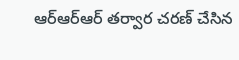ఆర్ఆర్ఆర్ తర్వార చరణ్ చేసిన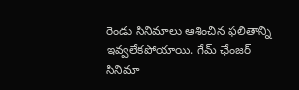రెండు సినిమాలు ఆశించిన ఫలితాన్ని ఇవ్వలేకపోయాయి. గేమ్ ఛేంజర్ సినిమా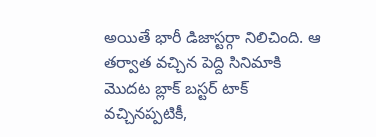అయితే భారీ డిజాస్టర్గా నిలిచింది. ఆ తర్వాత వచ్చిన పెద్ది సినిమాకి మొదట బ్లాక్ బస్టర్ టాక్ వచ్చినప్పటికీ,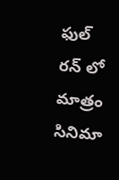ఫుల్ రన్ లో మాత్రం సినిమా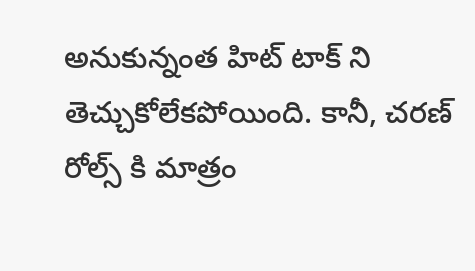అనుకున్నంత హిట్ టాక్ ని తెచ్చుకోలేకపోయింది. కానీ, చరణ్ రోల్స్ కి మాత్రం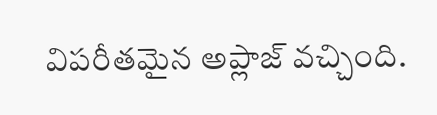విపరీతమైన అప్లాజ్ వచ్చింది.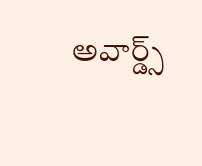అవార్డ్స్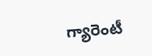గ్యారెంటీ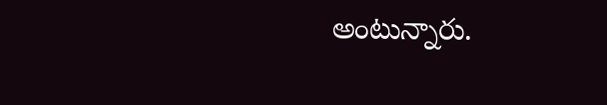అంటున్నారు.